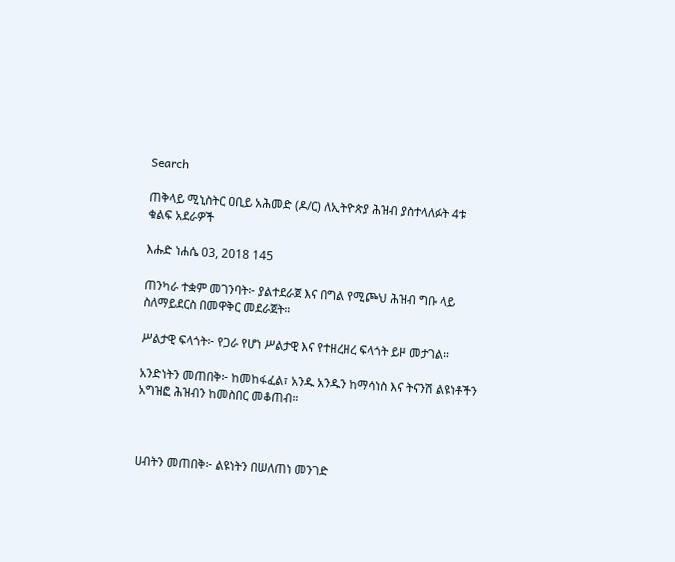Search

ጠቅላይ ሚኒስትር ዐቢይ አሕመድ (ዶ/ር) ለኢትዮጵያ ሕዝብ ያስተላለፉት 4ቱ ቁልፍ አደራዎች

እሑድ ነሐሴ 03, 2018 145

ጠንካራ ተቋም መገንባት፦ ያልተደራጀ እና በግል የሚጮህ ሕዝብ ግቡ ላይ ስለማይደርስ በመዋቅር መደራጀት።

ሥልታዊ ፍላጎት፦ የጋራ የሆነ ሥልታዊ እና የተዘረዘረ ፍላጎት ይዞ መታገል።

አንድነትን መጠበቅ፦ ከመከፋፈል፣ አንዱ አንዱን ከማሳነስ እና ትናንሽ ልዩነቶችን አግዝፎ ሕዝብን ከመስበር መቆጠብ።



ሀብትን መጠበቅ፦ ልዩነትን በሠለጠነ መንገድ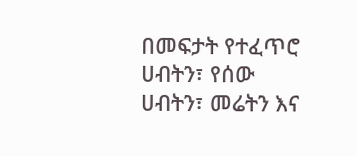በመፍታት የተፈጥሮ ሀብትን፣ የሰው ሀብትን፣ መሬትን እና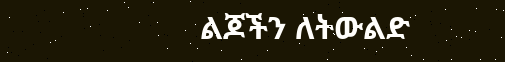ልጆችን ለትውልድ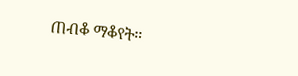ጠብቆ ማቆየት።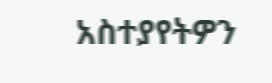አስተያየትዎን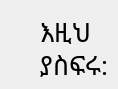እዚህ ያስፍሩ: